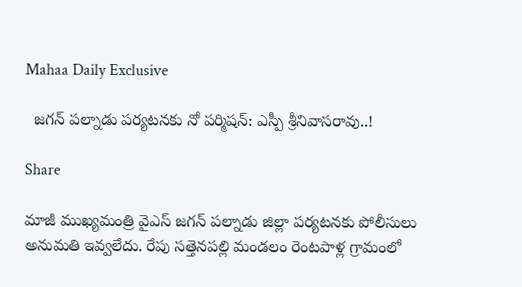Mahaa Daily Exclusive

  జగన్ పల్నాడు పర్యటనకు నో పర్మిషన్: ఎస్పీ శ్రీనివాసరావు..!

Share

మాజీ ముఖ్యమంత్రి వైఎస్ జగన్ పల్నాడు జిల్లా పర్యటనకు పోలీసులు అనుమతి ఇవ్వలేదు. రేపు సత్తెనపల్లి మండలం రెంటపాళ్ల గ్రామంలో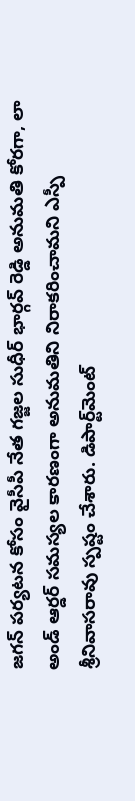జగన్ పర్యటన కోసం వైసీపీ నేత గజ్జల సుధీర్ భార్గవ్ రెడ్డి అనుమతి కోరగా, లా అండ్ ఆర్డర్ సమస్యల కారణంగా అనుమతిని నిరాకరించామని ఎస్పీ శ్రీనివాసరావు స్పష్టం చేశారు. డిపార్ట్‌మెంట్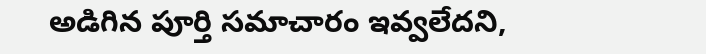అడిగిన పూర్తి సమాచారం ఇవ్వలేదని,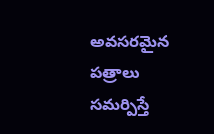అవసరమైన పత్రాలు సమర్పిస్తే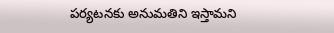పర్యటనకు అనుమతిని ఇస్తామని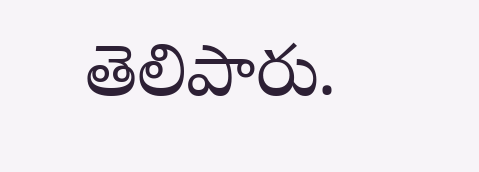తెలిపారు.